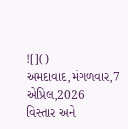![]()
અમદાવાદ,મંગળવાર,7
એપ્રિલ,2026
વિસ્તાર અને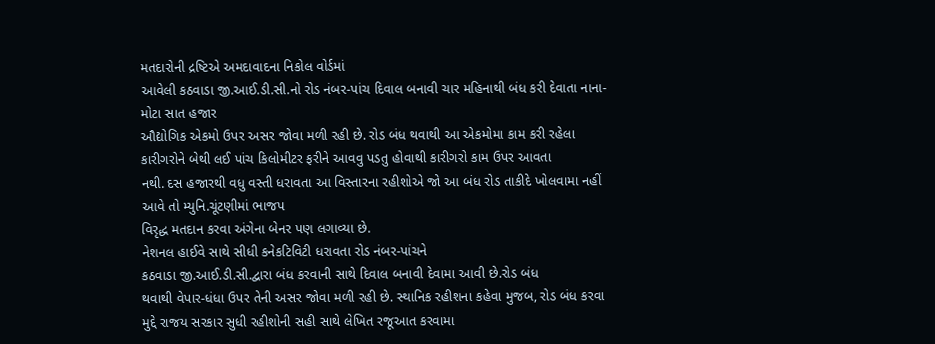મતદારોની દ્રષ્ટિએ અમદાવાદના નિકોલ વોર્ડમાં
આવેલી કઠવાડા જી.આઈ.ડી.સી.નો રોડ નંબર-પાંચ દિવાલ બનાવી ચાર મહિનાથી બંધ કરી દેવાતા નાના-મોટા સાત હજાર
ઔદ્યોગિક એકમો ઉપર અસર જોવા મળી રહી છે. રોડ બંધ થવાથી આ એકમોમા કામ કરી રહેલા
કારીગરોને બેથી લઈ પાંચ કિલોમીટર ફરીને આવવુ પડતુ હોવાથી કારીગરો કામ ઉપર આવતા
નથી. દસ હજારથી વધુ વસ્તી ધરાવતા આ વિસ્તારના રહીશોએ જો આ બંધ રોડ તાકીદે ખોલવામા નહીં આવે તો મ્યુનિ.ચૂંટણીમાં ભાજપ
વિરૃદ્ધ મતદાન કરવા અંગેના બેનર પણ લગાવ્યા છે.
નેશનલ હાઈવે સાથે સીધી કનેકટિવિટી ધરાવતા રોડ નંબર-પાંચને
કઠવાડા જી.આઈ.ડી.સી.દ્વારા બંધ કરવાની સાથે દિવાલ બનાવી દેવામા આવી છે.રોડ બંધ
થવાથી વેપાર-ધંધા ઉપર તેની અસર જોવા મળી રહી છે. સ્થાનિક રહીશના કહેવા મુજબ, રોડ બંધ કરવા
મુદ્દે રાજય સરકાર સુધી રહીશોની સહી સાથે લેખિત રજૂઆત કરવામા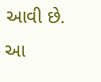આવી છે. આ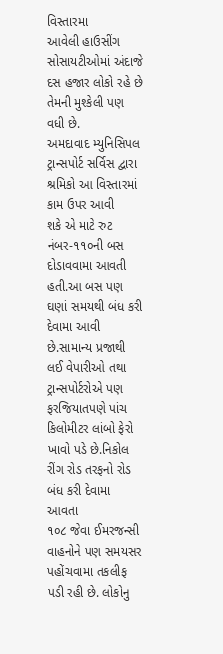વિસ્તારમા
આવેલી હાઉસીંગ સોસાયટીઓમાં અંદાજે દસ હજાર લોકો રહે છે તેમની મુશ્કેલી પણ વધી છે.
અમદાવાદ મ્યુનિસિપલ ટ્રાન્સપોર્ટ સર્વિસ દ્વારા શ્રમિકો આ વિસ્તારમાં કામ ઉપર આવી
શકે એ માટે રુટ નંબર-૧૧૦ની બસ દોડાવવામા આવતી હતી.આ બસ પણ ઘણાં સમયથી બંધ કરી
દેવામા આવી છે.સામાન્ય પ્રજાથી લઈ વેપારીઓ તથા ટ્રાન્સપોર્ટરોએ પણ ફરજિયાતપણે પાંચ
કિલોમીટર લાંબો ફેરો ખાવો પડે છે.નિકોલ રીંગ રોડ તરફનો રોડ બંધ કરી દેવામા આવતા
૧૦૮ જેવા ઈમરજન્સી વાહનોને પણ સમયસર
પહોંચવામા તકલીફ પડી રહી છે. લોકોનુ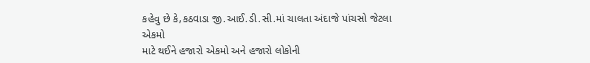કહેવુ છે કે,કઠવાડા જી.આઈ.ડી.સી.માં ચાલતા અંદાજે પાંચસો જેટલા એકમો
માટે થઈને હજારો એકમો અને હજારો લોકોની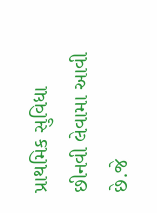પ્રાથમિક સુવિધા છીનવી લેવામા આવી છે.જે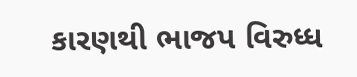કારણથી ભાજપ વિરુધ્ધ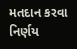મતદાન કરવા નિર્ણય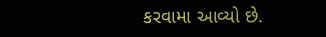કરવામા આવ્યો છે.